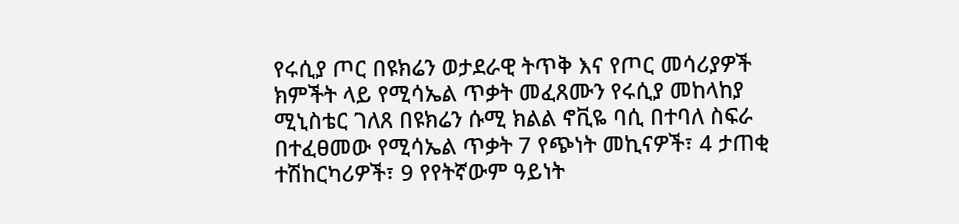የሩሲያ ጦር በዩክሬን ወታደራዊ ትጥቅ እና የጦር መሳሪያዎች ክምችት ላይ የሚሳኤል ጥቃት መፈጸሙን የሩሲያ መከላከያ ሚኒስቴር ገለጸ በዩክሬን ሱሚ ክልል ኖቪዬ ባሲ በተባለ ስፍራ በተፈፀመው የሚሳኤል ጥቃት 7 የጭነት መኪናዎች፣ 4 ታጠቂ ተሽከርካሪዎች፣ 9 የየትኛውም ዓይነት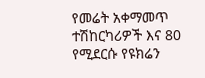የመሬት አቀማመጥ ተሽከርካሪዎች እና 80 የሚደርሱ የዩክሬን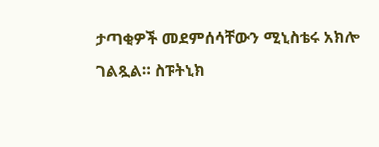ታጣቂዎች መደምሰሳቸውን ሚኒስቴሩ አክሎ ገልጿል። ስፑትኒክ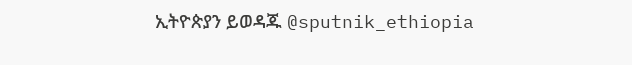ኢትዮጵያን ይወዳጁ @sputnik_ethiopia